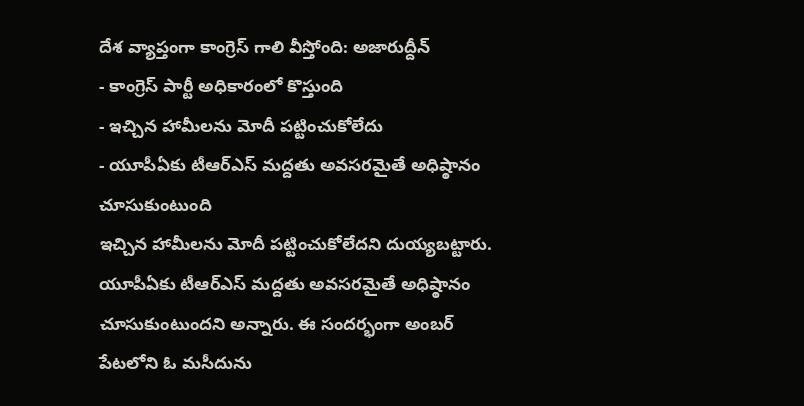దేశ వ్యాప్తంగా కాంగ్రెస్ గాలి వీస్తోంది: అజారుద్దీన్
- కాంగ్రెస్ పార్టీ అధికారంలో కొస్తుంది
- ఇచ్చిన హామీలను మోదీ పట్టించుకోలేదు
- యూపీఏకు టీఆర్ఎస్ మద్దతు అవసరమైతే అధిష్ఠానం చూసుకుంటుంది
ఇచ్చిన హామీలను మోదీ పట్టించుకోలేదని దుయ్యబట్టారు. యూపీఏకు టీఆర్ఎస్ మద్దతు అవసరమైతే అధిష్ఠానం చూసుకుంటుందని అన్నారు. ఈ సందర్భంగా అంబర్ పేటలోని ఓ మసీదును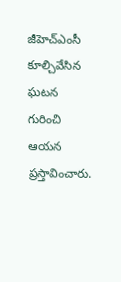జీహెచ్ఎంసీ కూల్చివేసిన ఘటన గురించి ఆయన ప్రస్తావించారు.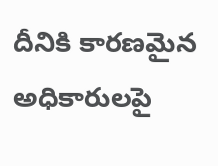దీనికి కారణమైన అధికారులపై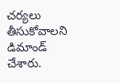చర్యలు తీసుకోవాలని డిమాండ్ చేశారు.